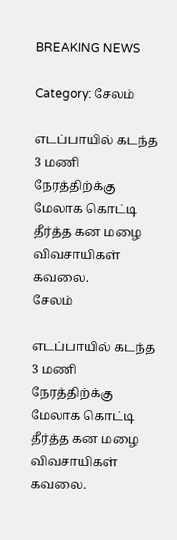BREAKING NEWS

Category: சேலம்

எடப்பாயில் கடந்த 3 மணி நேரத்திற்க்கு மேலாக கொட்டி தீர்த்த கன மழை விவசாயிகள் கவலை.
சேலம்

எடப்பாயில் கடந்த 3 மணி நேரத்திற்க்கு மேலாக கொட்டி தீர்த்த கன மழை விவசாயிகள் கவலை.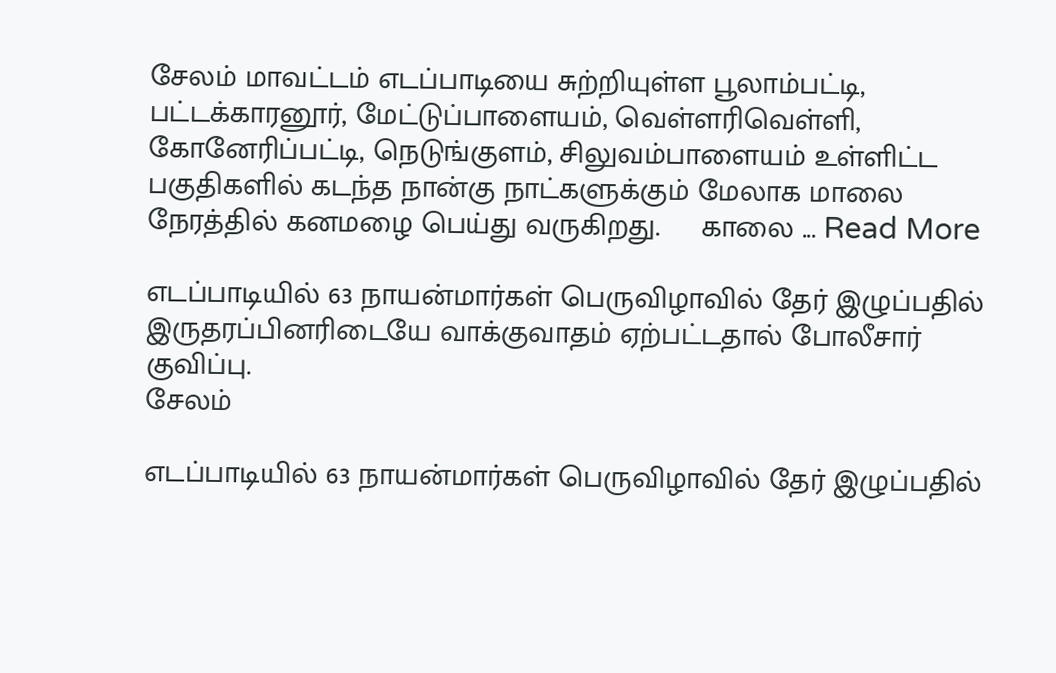சேலம் மாவட்டம் எடப்பாடியை சுற்றியுள்ள பூலாம்பட்டி, பட்டக்காரனூர், மேட்டுப்பாளையம், வெள்ளரிவெள்ளி, கோனேரிப்பட்டி, நெடுங்குளம், சிலுவம்பாளையம் உள்ளிட்ட பகுதிகளில் கடந்த நான்கு நாட்களுக்கும் மேலாக மாலை நேரத்தில் கனமழை பெய்து வருகிறது.     காலை ... Read More

எடப்பாடியில் 63 நாயன்மார்கள் பெருவிழாவில் தேர் இழுப்பதில் இருதரப்பினரிடையே வாக்குவாதம் ஏற்பட்டதால் போலீசார் குவிப்பு.
சேலம்

எடப்பாடியில் 63 நாயன்மார்கள் பெருவிழாவில் தேர் இழுப்பதில்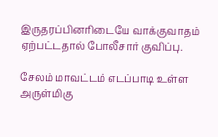இருதரப்பினரிடையே வாக்குவாதம் ஏற்பட்டதால் போலீசார் குவிப்பு.

சேலம் மாவட்டம் எடப்பாடி உள்ள அருள்மிகு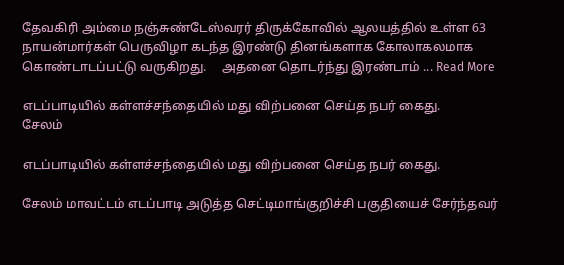தேவகிரி அம்மை நஞ்சுண்டேஸ்வரர் திருக்கோவில் ஆலயத்தில் உள்ள 63 நாயன்மார்கள் பெருவிழா கடந்த இரண்டு தினங்களாக கோலாகலமாக கொண்டாடப்பட்டு வருகிறது.     அதனை தொடர்ந்து இரண்டாம் ... Read More

எடப்பாடியில் கள்ளச்சந்தையில் மது விற்பனை செய்த நபர் கைது.
சேலம்

எடப்பாடியில் கள்ளச்சந்தையில் மது விற்பனை செய்த நபர் கைது.

சேலம் மாவட்டம் எடப்பாடி அடுத்த செட்டிமாங்குறிச்சி பகுதியைச் சேர்ந்தவர்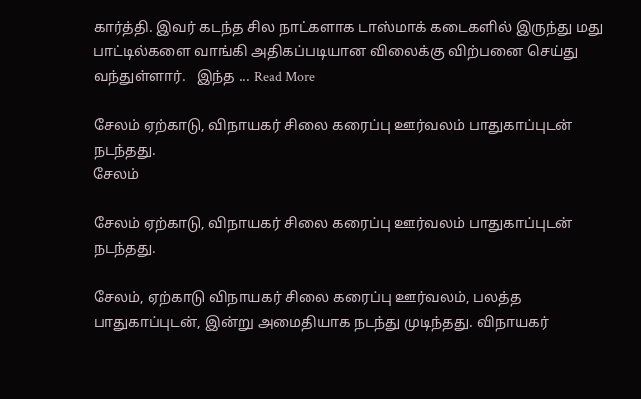கார்த்தி. இவர் கடந்த சில நாட்களாக டாஸ்மாக் கடைகளில் இருந்து மது பாட்டில்களை வாங்கி அதிகப்படியான விலைக்கு விற்பனை செய்து வந்துள்ளார்.   இந்த ... Read More

சேலம் ஏற்காடு, விநாயகர் சிலை கரைப்பு ஊர்வலம் பாதுகாப்புடன் நடந்தது.
சேலம்

சேலம் ஏற்காடு, விநாயகர் சிலை கரைப்பு ஊர்வலம் பாதுகாப்புடன் நடந்தது.

சேலம், ஏற்காடு விநாயகர் சிலை கரைப்பு ஊர்வலம், பலத்த பாதுகாப்புடன், இன்று அமைதியாக நடந்து முடிந்தது. விநாயகர்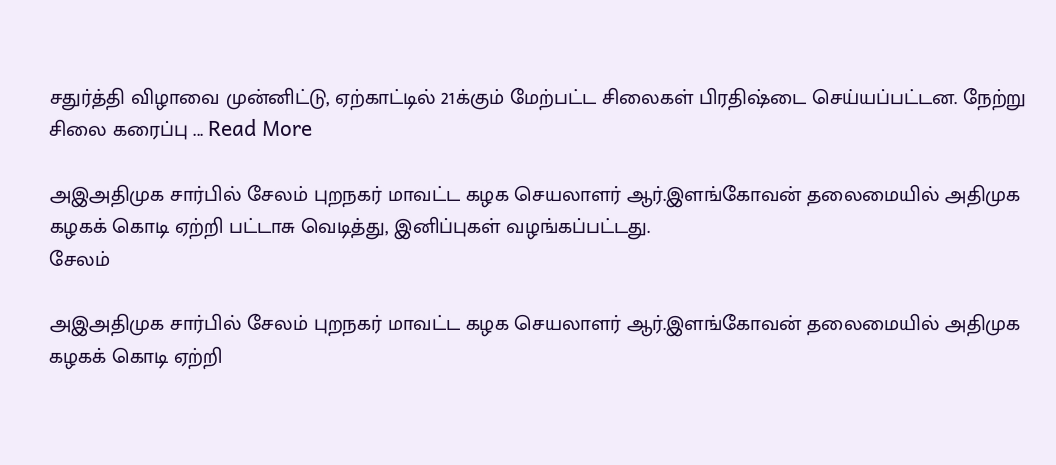சதுர்த்தி விழாவை முன்னிட்டு, ஏற்காட்டில் 21க்கும் மேற்பட்ட சிலைகள் பிரதிஷ்டை செய்யப்பட்டன. நேற்று சிலை கரைப்பு ... Read More

அஇஅதிமுக சார்பில் சேலம் புறநகர் மாவட்ட கழக செயலாளர் ஆர்.இளங்கோவன் தலைமையில் அதிமுக கழகக் கொடி ஏற்றி பட்டாசு வெடித்து, இனிப்புகள் வழங்கப்பட்டது.
சேலம்

அஇஅதிமுக சார்பில் சேலம் புறநகர் மாவட்ட கழக செயலாளர் ஆர்.இளங்கோவன் தலைமையில் அதிமுக கழகக் கொடி ஏற்றி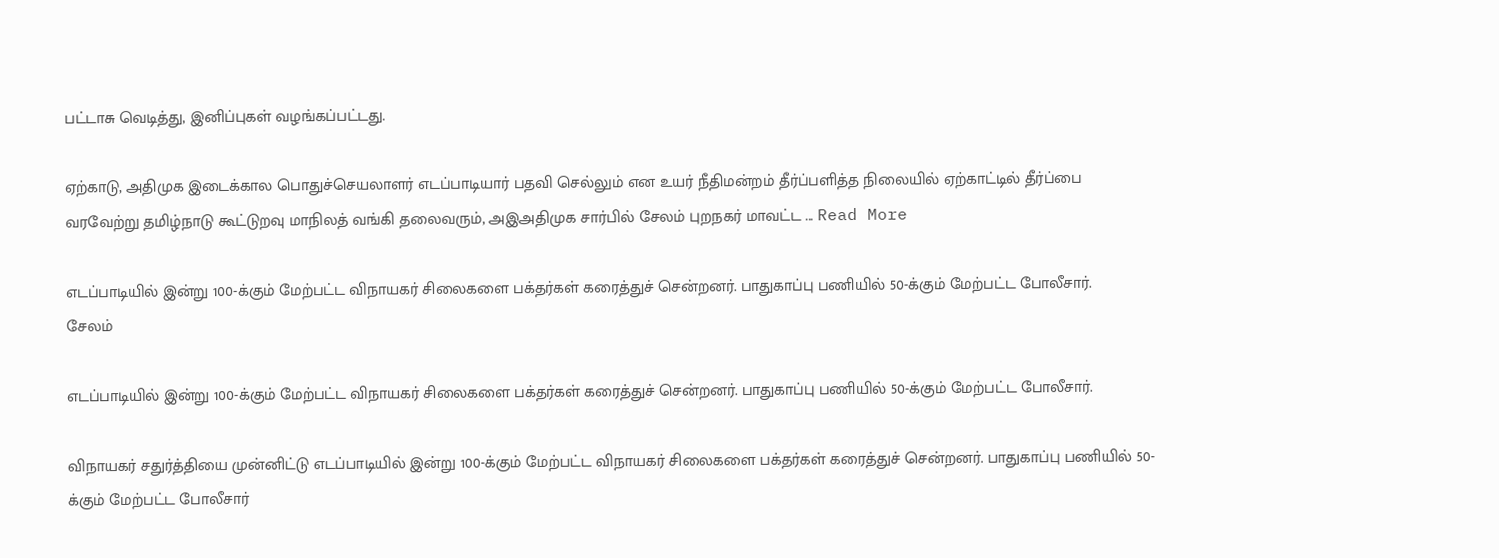பட்டாசு வெடித்து, இனிப்புகள் வழங்கப்பட்டது.

ஏற்காடு, அதிமுக இடைக்கால பொதுச்செயலாளர் எடப்பாடியார் பதவி செல்லும் என உயர் நீதிமன்றம் தீர்ப்பளித்த நிலையில் ஏற்காட்டில் தீர்ப்பை வரவேற்று தமிழ்நாடு கூட்டுறவு மாநிலத் வங்கி தலைவரும், அஇஅதிமுக சார்பில் சேலம் புறநகர் மாவட்ட ... Read More

எடப்பாடியில் இன்று 100-க்கும் மேற்பட்ட விநாயகர் சிலைகளை பக்தர்கள் கரைத்துச் சென்றனர். பாதுகாப்பு பணியில் 50-க்கும் மேற்பட்ட போலீசார்.
சேலம்

எடப்பாடியில் இன்று 100-க்கும் மேற்பட்ட விநாயகர் சிலைகளை பக்தர்கள் கரைத்துச் சென்றனர். பாதுகாப்பு பணியில் 50-க்கும் மேற்பட்ட போலீசார்.

விநாயகர் சதுர்த்தியை முன்னிட்டு எடப்பாடியில் இன்று 100-க்கும் மேற்பட்ட விநாயகர் சிலைகளை பக்தர்கள் கரைத்துச் சென்றனர். பாதுகாப்பு பணியில் 50-க்கும் மேற்பட்ட போலீசார்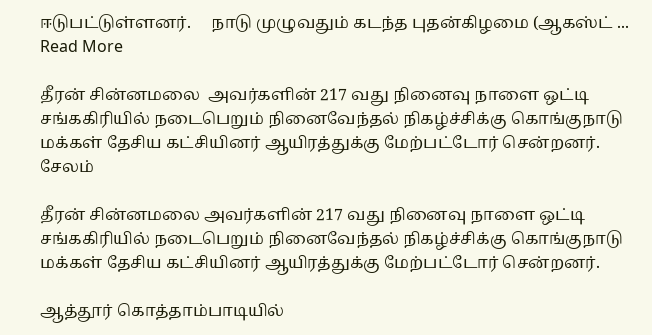ஈடுபட்டுள்ளனர்.     நாடு முழுவதும் கடந்த புதன்கிழமை (ஆகஸ்ட் ... Read More

தீரன் சின்னமலை  அவர்களின் 217 வது நினைவு நாளை ஒட்டி சங்ககிரியில் நடைபெறும் நினைவேந்தல் நிகழ்ச்சிக்கு கொங்குநாடு மக்கள் தேசிய கட்சியினர் ஆயிரத்துக்கு மேற்பட்டோர் சென்றனர்.
சேலம்

தீரன் சின்னமலை அவர்களின் 217 வது நினைவு நாளை ஒட்டி சங்ககிரியில் நடைபெறும் நினைவேந்தல் நிகழ்ச்சிக்கு கொங்குநாடு மக்கள் தேசிய கட்சியினர் ஆயிரத்துக்கு மேற்பட்டோர் சென்றனர்.

ஆத்தூர் கொத்தாம்பாடியில்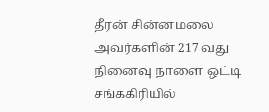தீரன் சின்னமலை அவர்களின் 217 வது நினைவு நாளை ஒட்டி சங்ககிரியில்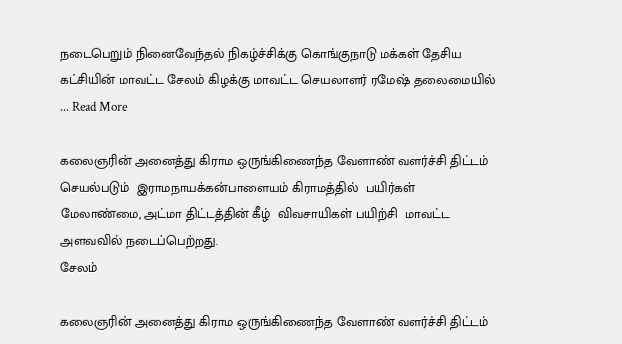நடைபெறும் நினைவேந்தல் நிகழ்ச்சிக்கு கொங்குநாடு மக்கள் தேசிய கட்சியின் மாவட்ட சேலம் கிழக்கு மாவட்ட செயலாளர் ரமேஷ் தலைமையில் ... Read More

கலைஞரின் அனைத்து கிராம ஒருங்கிணைந்த வேளாண் வளர்ச்சி திட்டம் செயல்படும்  இராமநாயக்கன்பாளையம் கிராமத்தில்  பயிர்கள் மேலாண்மை, அட்மா திட்டத்தின் கீழ்  விவசாயிகள் பயிற்சி  மாவட்ட அளவவில் நடைப்பெற்றது.
சேலம்

கலைஞரின் அனைத்து கிராம ஒருங்கிணைந்த வேளாண் வளர்ச்சி திட்டம்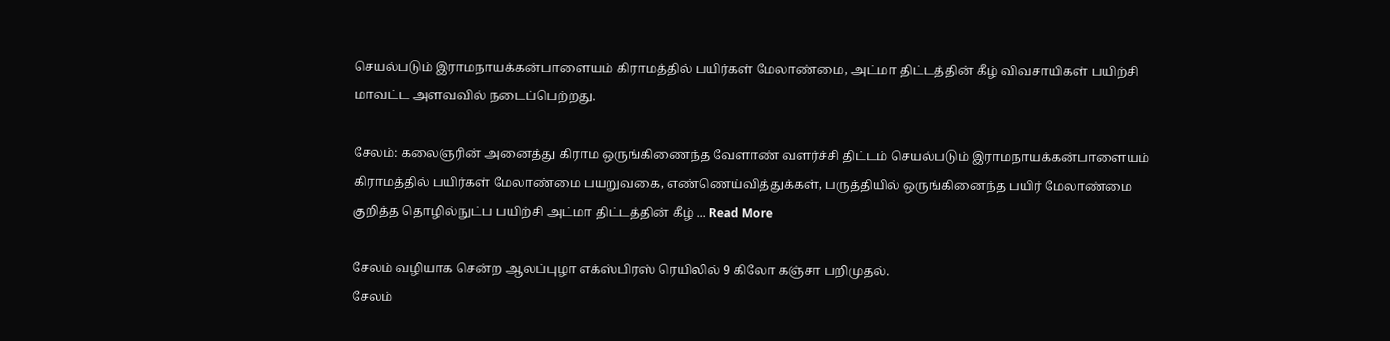செயல்படும் இராமநாயக்கன்பாளையம் கிராமத்தில் பயிர்கள் மேலாண்மை, அட்மா திட்டத்தின் கீழ் விவசாயிகள் பயிற்சி மாவட்ட அளவவில் நடைப்பெற்றது.

சேலம்: கலைஞரின் அனைத்து கிராம ஒருங்கிணைந்த வேளாண் வளர்ச்சி திட்டம் செயல்படும் இராமநாயக்கன்பாளையம் கிராமத்தில் பயிர்கள் மேலாண்மை பயறுவகை, எண்ணெய்வித்துக்கள், பருத்தியில் ஒருங்கினைந்த பயிர் மேலாண்மை குறித்த தொழில்நுட்ப பயிற்சி அட்மா திட்டத்தின் கீழ் ... Read More

சேலம் வழியாக சென்ற ஆலப்புழா எக்ஸ்பிரஸ் ரெயிலில் 9 கிலோ கஞ்சா பறிமுதல்.
சேலம்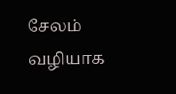சேலம் வழியாக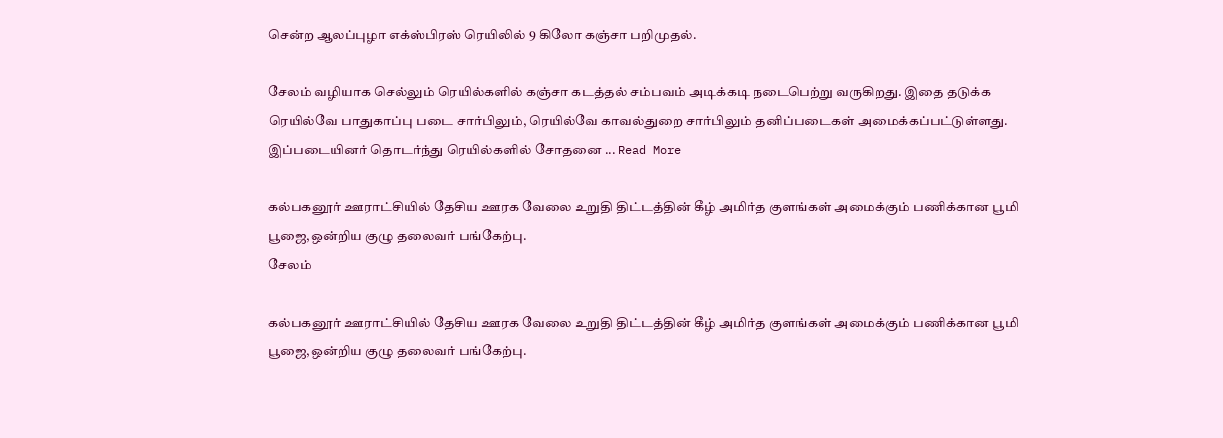சென்ற ஆலப்புழா எக்ஸ்பிரஸ் ரெயிலில் 9 கிலோ கஞ்சா பறிமுதல்.

சேலம் வழியாக செல்லும் ரெயில்களில் கஞ்சா கடத்தல் சம்பவம் அடிக்கடி நடைபெற்று வருகிறது. இதை தடுக்க ரெயில்வே பாதுகாப்பு படை சார்பிலும், ரெயில்வே காவல்துறை சார்பிலும் தனிப்படைகள் அமைக்கப்பட்டுள்ளது. இப்படையினர் தொடர்ந்து ரெயில்களில் சோதனை ... Read More

கல்பகனூர் ஊராட்சியில் தேசிய ஊரக வேலை உறுதி திட்டத்தின் கீழ் அமிர்த குளங்கள் அமைக்கும் பணிக்கான பூமி பூஜை,ஒன்றிய குழு தலைவர் பங்கேற்பு.
சேலம்

கல்பகனூர் ஊராட்சியில் தேசிய ஊரக வேலை உறுதி திட்டத்தின் கீழ் அமிர்த குளங்கள் அமைக்கும் பணிக்கான பூமி பூஜை,ஒன்றிய குழு தலைவர் பங்கேற்பு.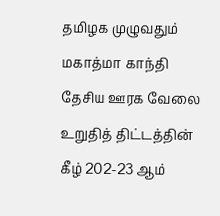தமிழக முழுவதும் மகாத்மா காந்தி தேசிய ஊரக வேலை உறுதித் திட்டத்தின் கீழ் 202-23 ஆம்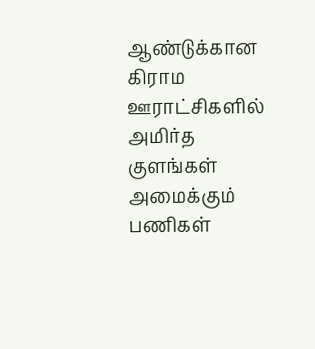ஆண்டுக்கான கிராம ஊராட்சிகளில் அமிர்த குளங்கள் அமைக்கும் பணிகள்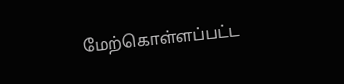மேற்கொள்ளப்பட்ட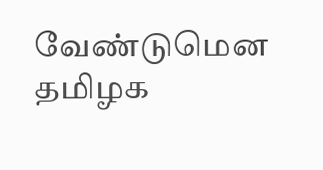வேண்டுமென தமிழக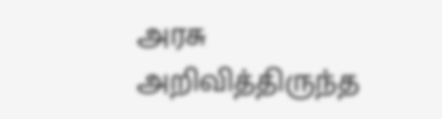அரசு அறிவித்திருந்த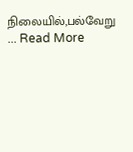நிலையில்,பல்வேறு ... Read More